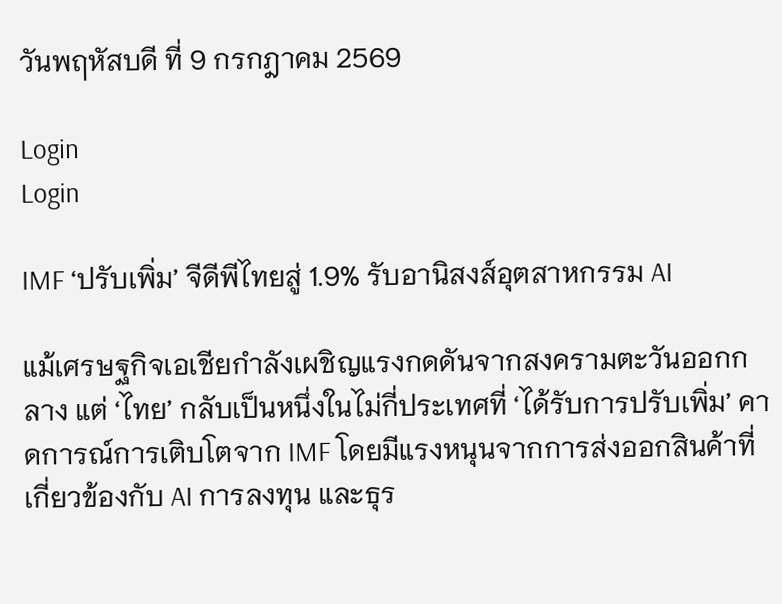วันพฤหัสบดี ที่ 9 กรกฎาคม 2569

Login
Login

IMF ‘ปรับเพิ่ม’ จีดีพีไทยสู่ 1.9% รับอานิสงส์อุตสาหกรรม AI

แม้เศรษฐกิจเอเชียกำลังเผชิญแรงกดดันจากสงครามตะวันออกกลาง แต่ ‘ไทย’ กลับเป็นหนึ่งในไม่กี่ประเทศที่ ‘ได้รับการปรับเพิ่ม’ คาดการณ์การเติบโตจาก IMF โดยมีแรงหนุนจากการส่งออกสินค้าที่เกี่ยวข้องกับ AI การลงทุน และธุร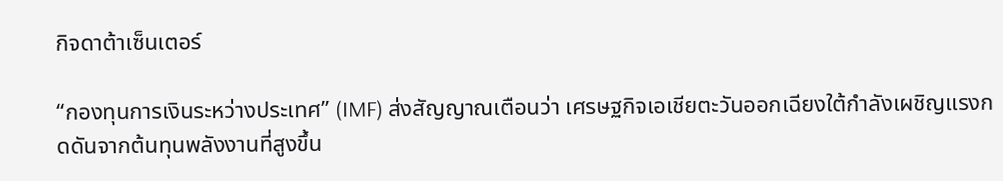กิจดาต้าเซ็นเตอร์

“กองทุนการเงินระหว่างประเทศ” (IMF) ส่งสัญญาณเตือนว่า เศรษฐกิจเอเชียตะวันออกเฉียงใต้กำลังเผชิญแรงกดดันจากต้นทุนพลังงานที่สูงขึ้น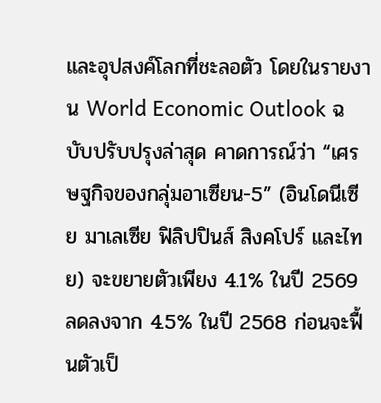และอุปสงค์โลกที่ชะลอตัว โดยในรายงาน World Economic Outlook ฉบับปรับปรุงล่าสุด คาดการณ์ว่า “เศรษฐกิจของกลุ่มอาเซียน-5” (อินโดนีเซีย มาเลเซีย ฟิลิปปินส์ สิงคโปร์ และไทย) จะขยายตัวเพียง 4.1% ในปี 2569 ลดลงจาก 4.5% ในปี 2568 ก่อนจะฟื้นตัวเป็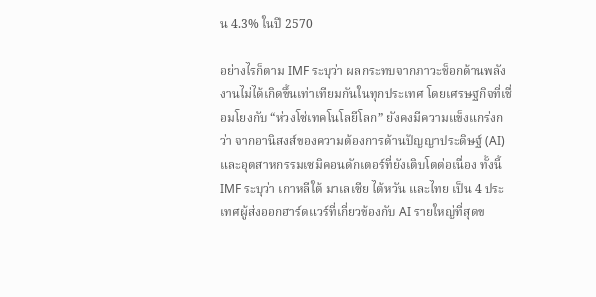น 4.3% ในปี 2570

อย่างไรก็ตาม IMF ระบุว่า ผลกระทบจากภาวะช็อกด้านพลังงานไม่ได้เกิดขึ้นเท่าเทียมกันในทุกประเทศ โดยเศรษฐกิจที่เชื่อมโยงกับ “ห่วงโซ่เทคโนโลยีโลก” ยังคงมีความแข็งแกร่งกว่า จากอานิสงส์ของความต้องการด้านปัญญาประดิษฐ์ (AI) และอุตสาหกรรมเซมิคอนดักเตอร์ที่ยังเติบโตต่อเนื่อง ทั้งนี้ IMF ระบุว่า เกาหลีใต้ มาเลเซีย ไต้หวัน และไทย เป็น 4 ประเทศผู้ส่งออกฮาร์ดแวร์ที่เกี่ยวข้องกับ AI รายใหญ่ที่สุดข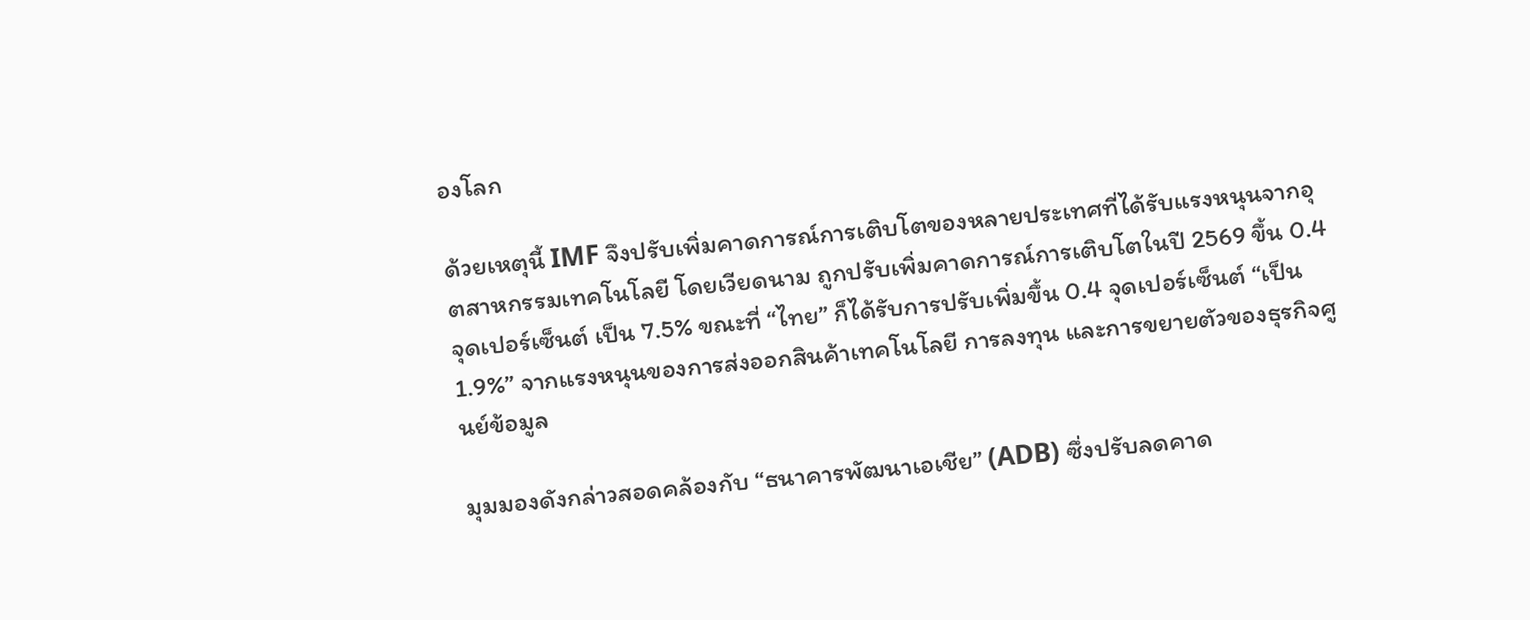องโลก

ด้วยเหตุนี้ IMF จึงปรับเพิ่มคาดการณ์การเติบโตของหลายประเทศที่ได้รับแรงหนุนจากอุตสาหกรรมเทคโนโลยี โดยเวียดนาม ถูกปรับเพิ่มคาดการณ์การเติบโตในปี 2569 ขึ้น 0.4 จุดเปอร์เซ็นต์ เป็น 7.5% ขณะที่ “ไทย” ก็ได้รับการปรับเพิ่มขึ้น 0.4 จุดเปอร์เซ็นต์ “เป็น 1.9%” จากแรงหนุนของการส่งออกสินค้าเทคโนโลยี การลงทุน และการขยายตัวของธุรกิจศูนย์ข้อมูล

มุมมองดังกล่าวสอดคล้องกับ “ธนาคารพัฒนาเอเชีย” (ADB) ซึ่งปรับลดคาด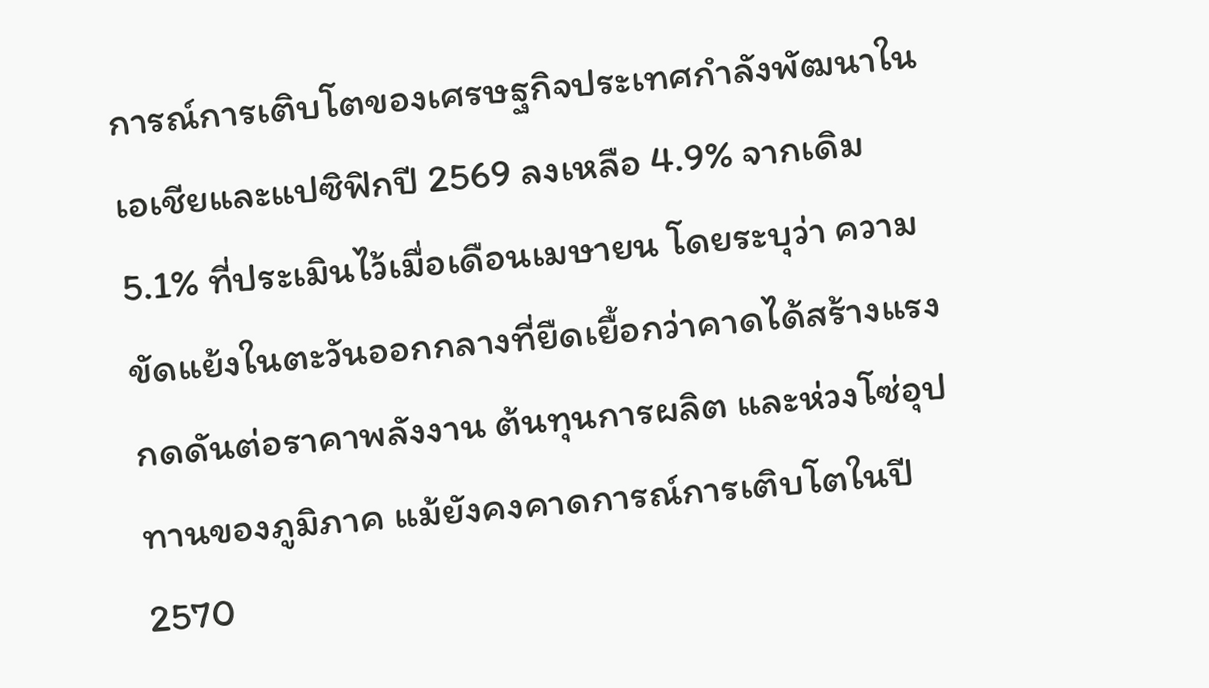การณ์การเติบโตของเศรษฐกิจประเทศกำลังพัฒนาในเอเชียและแปซิฟิกปี 2569 ลงเหลือ 4.9% จากเดิม 5.1% ที่ประเมินไว้เมื่อเดือนเมษายน โดยระบุว่า ความขัดแย้งในตะวันออกกลางที่ยืดเยื้อกว่าคาดได้สร้างแรงกดดันต่อราคาพลังงาน ต้นทุนการผลิต และห่วงโซ่อุปทานของภูมิภาค แม้ยังคงคาดการณ์การเติบโตในปี 2570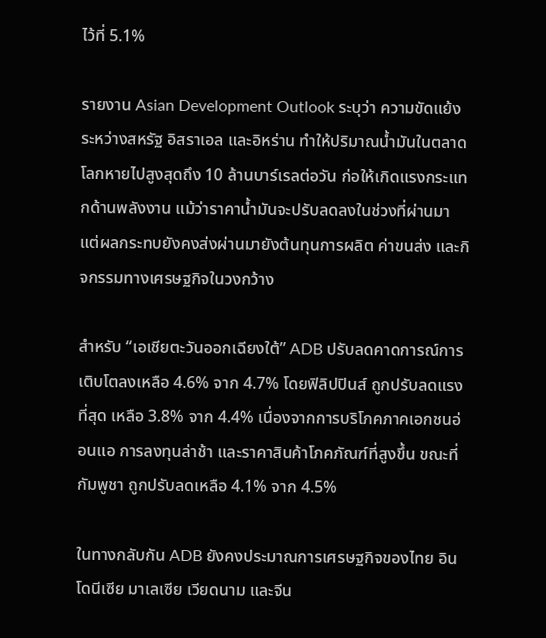ไว้ที่ 5.1%

รายงาน Asian Development Outlook ระบุว่า ความขัดแย้งระหว่างสหรัฐ อิสราเอล และอิหร่าน ทำให้ปริมาณน้ำมันในตลาดโลกหายไปสูงสุดถึง 10 ล้านบาร์เรลต่อวัน ก่อให้เกิดแรงกระแทกด้านพลังงาน แม้ว่าราคาน้ำมันจะปรับลดลงในช่วงที่ผ่านมา แต่ผลกระทบยังคงส่งผ่านมายังต้นทุนการผลิต ค่าขนส่ง และกิจกรรมทางเศรษฐกิจในวงกว้าง

สำหรับ “เอเชียตะวันออกเฉียงใต้” ADB ปรับลดคาดการณ์การเติบโตลงเหลือ 4.6% จาก 4.7% โดยฟิลิปปินส์ ถูกปรับลดแรงที่สุด เหลือ 3.8% จาก 4.4% เนื่องจากการบริโภคภาคเอกชนอ่อนแอ การลงทุนล่าช้า และราคาสินค้าโภคภัณฑ์ที่สูงขึ้น ขณะที่กัมพูชา ถูกปรับลดเหลือ 4.1% จาก 4.5%

ในทางกลับกัน ADB ยังคงประมาณการเศรษฐกิจของไทย อินโดนีเซีย มาเลเซีย เวียดนาม และจีน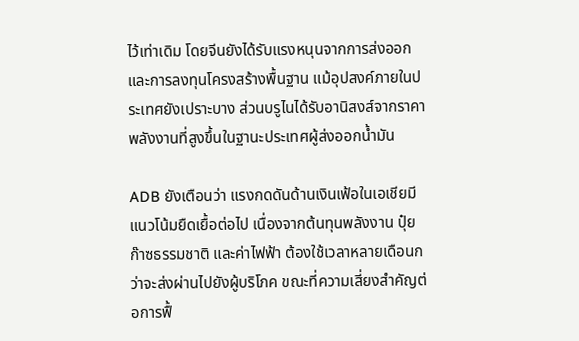ไว้เท่าเดิม โดยจีนยังได้รับแรงหนุนจากการส่งออกและการลงทุนโครงสร้างพื้นฐาน แม้อุปสงค์ภายในประเทศยังเปราะบาง ส่วนบรูไนได้รับอานิสงส์จากราคาพลังงานที่สูงขึ้นในฐานะประเทศผู้ส่งออกน้ำมัน

ADB ยังเตือนว่า แรงกดดันด้านเงินเฟ้อในเอเชียมีแนวโน้มยืดเยื้อต่อไป เนื่องจากต้นทุนพลังงาน ปุ๋ย ก๊าซธรรมชาติ และค่าไฟฟ้า ต้องใช้เวลาหลายเดือนกว่าจะส่งผ่านไปยังผู้บริโภค ขณะที่ความเสี่ยงสำคัญต่อการฟื้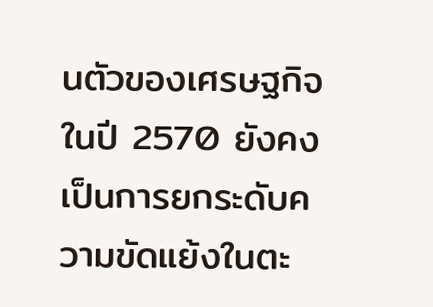นตัวของเศรษฐกิจในปี 2570 ยังคงเป็นการยกระดับความขัดแย้งในตะ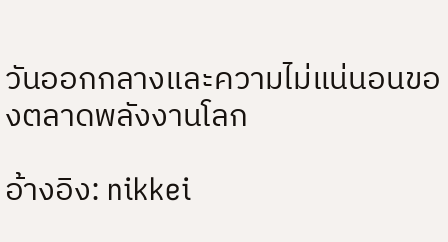วันออกกลางและความไม่แน่นอนของตลาดพลังงานโลก

อ้างอิง: nikkei